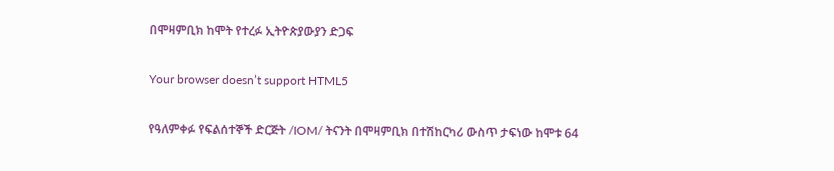በሞዛምቢክ ከሞት የተረፉ ኢትዮጵያውያን ድጋፍ

Your browser doesn’t support HTML5

የዓለምቀፉ የፍልሰተኞች ድርጅት /IOM/ ትናንት በሞዛምቢክ በተሽከርካሪ ውስጥ ታፍነው ከሞቱ 64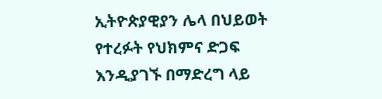ኢትዮጵያዊያን ሌላ በህይወት የተረፉት የህክምና ድጋፍ እንዲያገኙ በማድረግ ላይ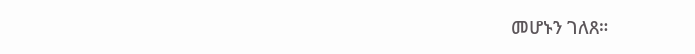መሆኑን ገለጸ።